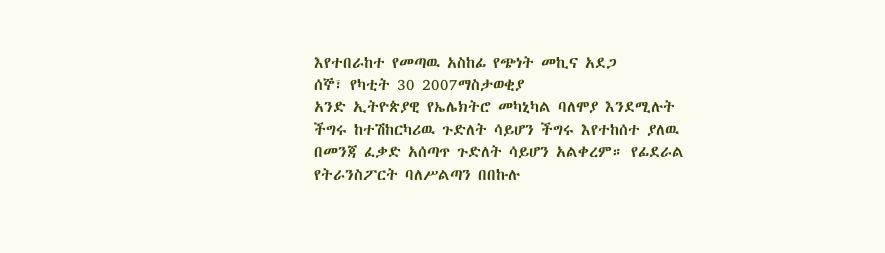እየተበራከተ የመጣዉ አስከፊ የጭነት መኪና አደጋ
ሰኞ፣ የካቲት 30 2007ማስታወቂያ
አንድ ኢትዮጵያዊ የኤሌክትሮ መካኒካል ባለሞያ እንደሚሉት ችግሩ ከተሽከርካሪዉ ጉድለት ሳይሆን ችግሩ እየተከሰተ ያለዉ በመንጃ ፈቃድ አሰጣጥ ጉድለት ሳይሆን አልቀረም። የፊደራል የትራንስፖርት ባለሥልጣን በበኩሉ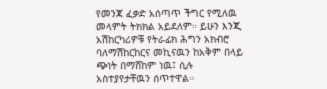የመንጃ ፈቃድ አሰጣጥ ችግር የሚለዉ መላምት ትክክል አይደለም። ይሁን እንጂ አሽከርካሪዎቹ የትራፊክ ሕግን አክብሮ ባለማሽከርከርና መኪናዉን ከአቅም በላይ ጭነት በማሸከም ነዉ፤ ሲሉ አስተያየታቸዉን ሰጥተዋል።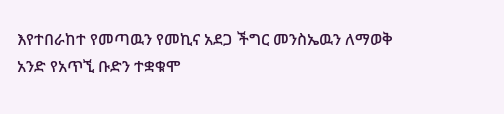እየተበራከተ የመጣዉን የመኪና አደጋ ችግር መንስኤዉን ለማወቅ አንድ የአጥኚ ቡድን ተቋቁሞ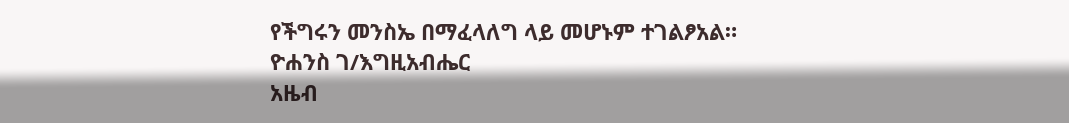የችግሩን መንስኤ በማፈላለግ ላይ መሆኑም ተገልፆአል።
ዮሐንስ ገ/እግዚአብሔር
አዜብ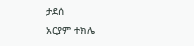ታደሰ
አርያም ተክሌ